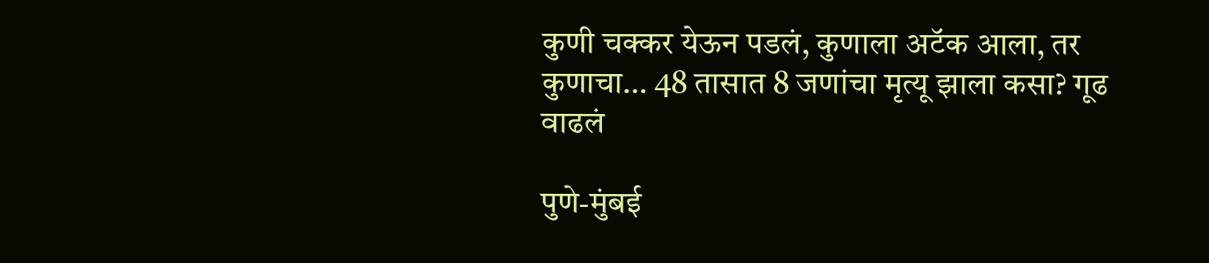कुणी चक्कर येऊन पडलं, कुणाला अटॅक आला, तर कुणाचा… 48 तासात 8 जणांचा मृत्यू झाला कसा? गूढ वाढलं

पुणे-मुंबई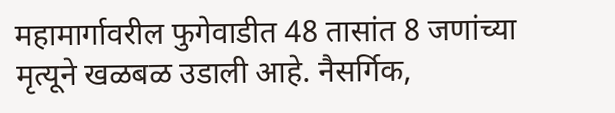महामार्गावरील फुगेवाडीत 48 तासांत 8 जणांच्या मृत्यूने खळबळ उडाली आहे. नैसर्गिक,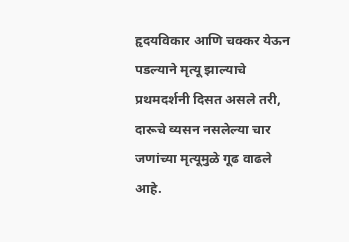हृदयविकार आणि चक्कर येऊन पडल्याने मृत्यू झाल्याचे प्रथमदर्शनी दिसत असले तरी, दारूचे व्यसन नसलेल्या चार जणांच्या मृत्यूमुळे गूढ वाढले आहे.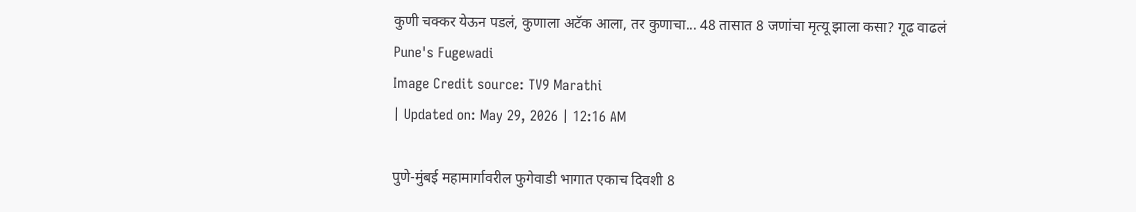कुणी चक्कर येऊन पडलं, कुणाला अटॅक आला, तर कुणाचा... 48 तासात 8 जणांचा मृत्यू झाला कसा? गूढ वाढलं
Pune's Fugewadi
Image Credit source: TV9 Marathi
| Updated on: May 29, 2026 | 12:16 AM

पुणे-मुंबई महामार्गावरील फुगेवाडी भागात एकाच दिवशी 8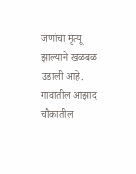जणांचा मृत्यू झाल्याने खळबळ उडाली आहे. गावातील आझाद चौकातील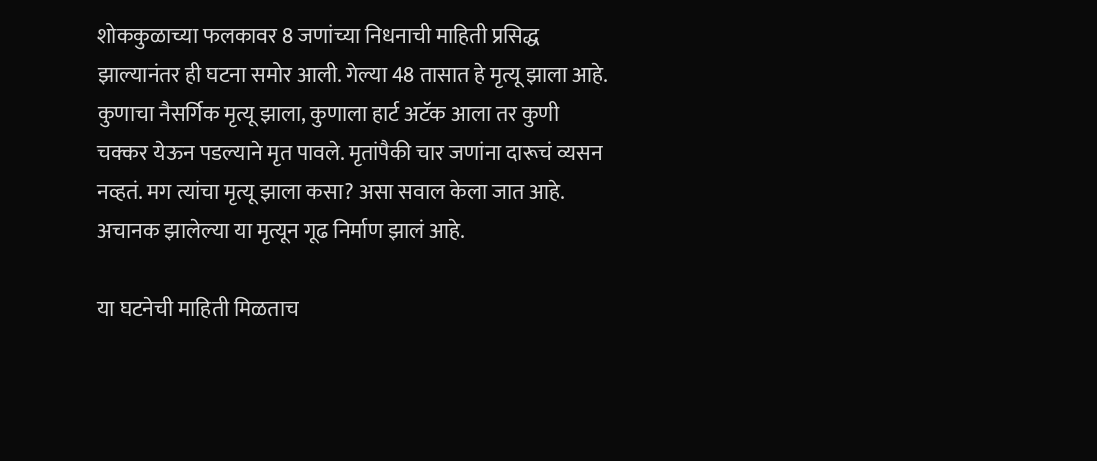शोककुळाच्या फलकावर 8 जणांच्या निधनाची माहिती प्रसिद्ध झाल्यानंतर ही घटना समोर आली. गेल्या 48 तासात हे मृत्यू झाला आहे. कुणाचा नैसर्गिक मृत्यू झाला, कुणाला हार्ट अटॅक आला तर कुणी चक्कर येऊन पडल्याने मृत पावले. मृतांपैकी चार जणांना दारूचं व्यसन नव्हतं. मग त्यांचा मृत्यू झाला कसा? असा सवाल केला जात आहे. अचानक झालेल्या या मृत्यून गूढ निर्माण झालं आहे.

या घटनेची माहिती मिळताच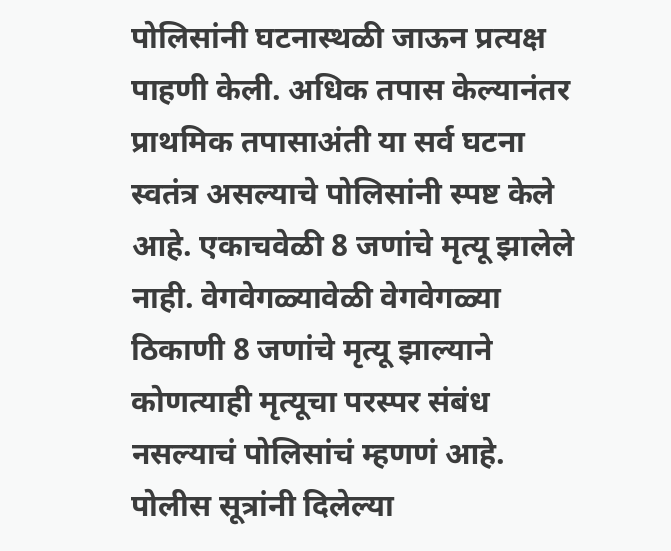पोलिसांनी घटनास्थळी जाऊन प्रत्यक्ष पाहणी केली. अधिक तपास केल्यानंतर प्राथमिक तपासाअंती या सर्व घटना स्वतंत्र असल्याचे पोलिसांनी स्पष्ट केले आहे. एकाचवेळी 8 जणांचे मृत्यू झालेले नाही. वेगवेगळ्यावेळी वेगवेगळ्या ठिकाणी 8 जणांचे मृत्यू झाल्याने कोणत्याही मृत्यूचा परस्पर संबंध नसल्याचं पोलिसांचं म्हणणं आहे. पोलीस सूत्रांनी दिलेल्या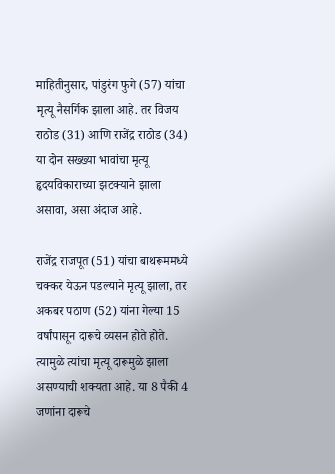माहितीनुसार, पांडुरंग फुगे (57) यांचा मृत्यू नैसर्गिक झाला आहे. तर विजय राठोड (31) आणि राजेंद्र राठोड (34) या दोन सख्ख्या भावांचा मृत्यू हृदयविकाराच्या झटक्याने झाला असावा, असा अंदाज आहे.

राजेंद्र राजपूत (51) यांचा बाथरूममध्ये चक्कर येऊन पडल्याने मृत्यू झाला, तर अकबर पठाण (52) यांना गेल्या 15 वर्षांपासून दारूचे व्यसन होते होते. त्यामुळे त्यांचा मृत्यू दारूमुळे झाला असण्याची शक्यता आहे. या 8 पैकी 4 जणांना दारूचे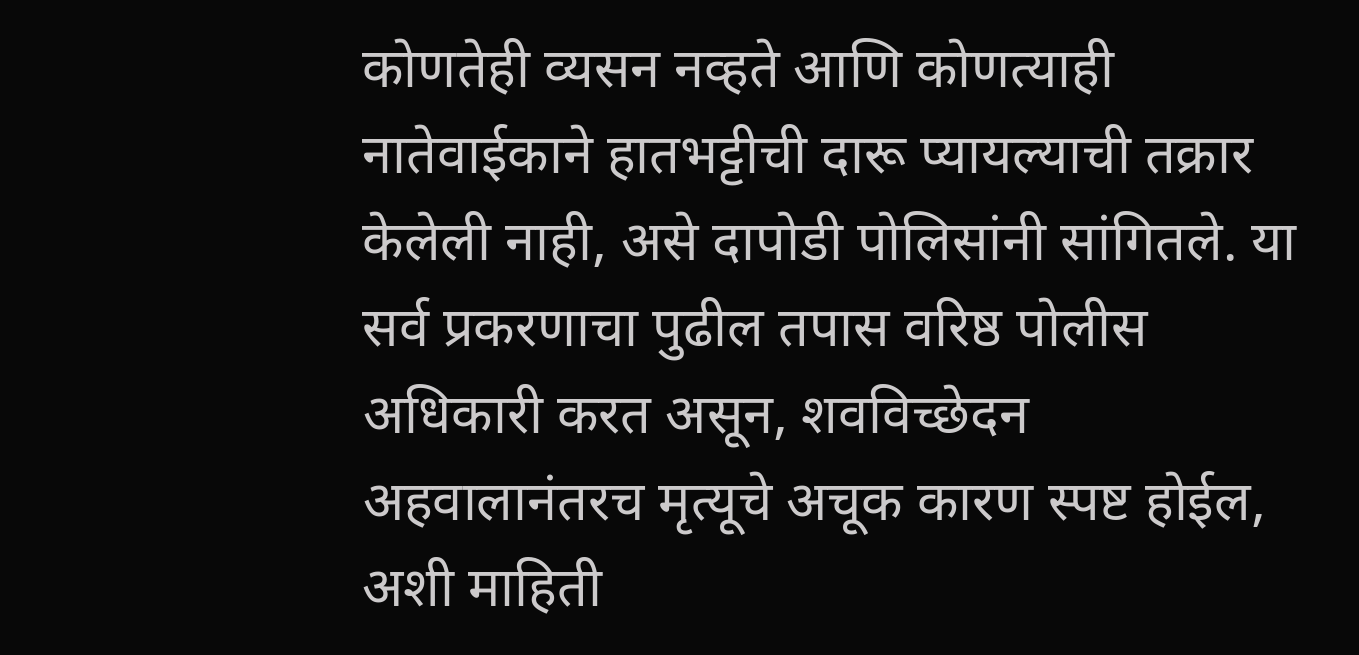कोणतेही व्यसन नव्हते आणि कोणत्याही नातेवाईकाने हातभट्टीची दारू प्यायल्याची तक्रार केलेली नाही, असे दापोडी पोलिसांनी सांगितले. या सर्व प्रकरणाचा पुढील तपास वरिष्ठ पोलीस अधिकारी करत असून, शवविच्छेदन अहवालानंतरच मृत्यूचे अचूक कारण स्पष्ट होईल, अशी माहिती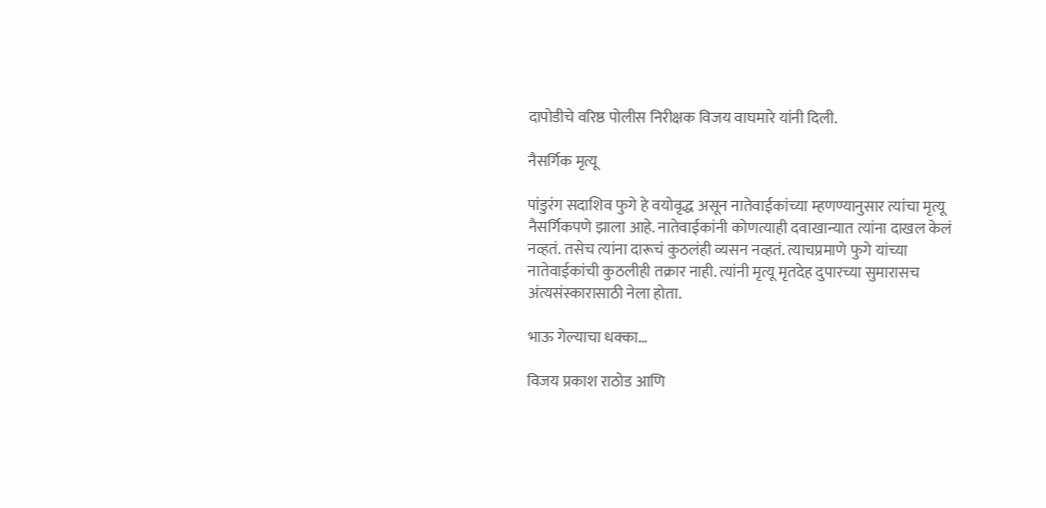दापोडीचे वरिष्ठ पोलीस निरीक्षक विजय वाघमारे यांनी दिली.

नैसर्गिक मृत्यू

पांडुरंग सदाशिव फुगे हे वयोवृद्ध असून नातेवाईकांच्या म्हणण्यानुसार त्यांचा मृत्यू नैसर्गिकपणे झाला आहे. नातेवाईकांनी कोणत्याही दवाखान्यात त्यांना दाखल केलं नव्हतं. तसेच त्यांना दारूचं कुठलंही व्यसन नव्हतं. त्याचप्रमाणे फुगे यांच्या नातेवाईकांची कुठलीही तक्रार नाही. त्यांनी मृत्यू मृतदेह दुपारच्या सुमारासच अंत्यसंस्कारासाठी नेला होता.

भाऊ गेल्याचा धक्का…

विजय प्रकाश राठोड आणि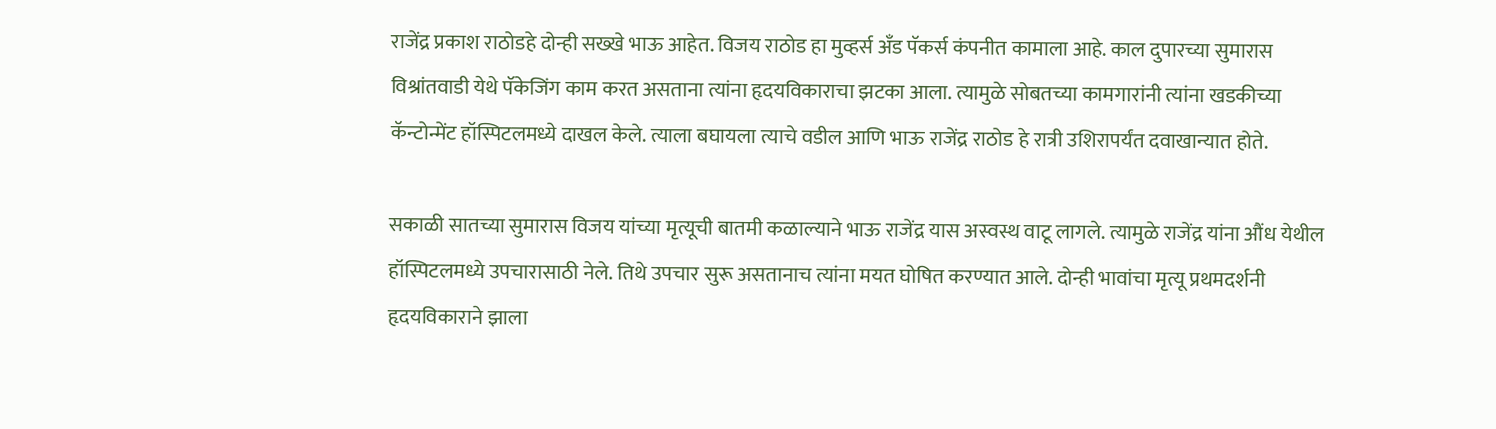राजेंद्र प्रकाश राठोडहे दोन्ही सख्खे भाऊ आहेत. विजय राठोड हा मुव्हर्स अँड पॅकर्स कंपनीत कामाला आहे. काल दुपारच्या सुमारास विश्रांतवाडी येथे पॅकेजिंग काम करत असताना त्यांना हृदयविकाराचा झटका आला. त्यामुळे सोबतच्या कामगारांनी त्यांना खडकीच्या कॅन्टोन्मेंट हॉस्पिटलमध्ये दाखल केले. त्याला बघायला त्याचे वडील आणि भाऊ राजेंद्र राठोड हे रात्री उशिरापर्यंत दवाखान्यात होते.

सकाळी सातच्या सुमारास विजय यांच्या मृत्यूची बातमी कळाल्याने भाऊ राजेंद्र यास अस्वस्थ वाटू लागले. त्यामुळे राजेंद्र यांना औंध येथील हॉस्पिटलमध्ये उपचारासाठी नेले. तिथे उपचार सुरू असतानाच त्यांना मयत घोषित करण्यात आले. दोन्ही भावांचा मृत्यू प्रथमदर्शनी हृदयविकाराने झाला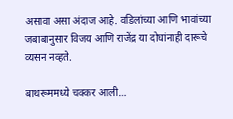असावा असा अंदाज आहे. वडिलांच्या आणि भावांच्या जबाबानुसार विजय आणि राजेंद्र या दोघांनाही दारूचे व्यसन नव्हते.

बाथरूममध्ये चक्कर आली…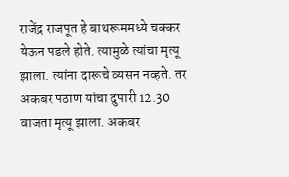राजेंद्र राजपूत हे बाथरूममध्ये चक्कर येऊन पडले होते. त्यामुळे त्यांचा मृत्यू झाला. त्यांना दारूचे व्यसन नव्हते. तर अकबर पठाण यांचा दुपारी 12.30 वाजता मृत्यू झाला. अकबर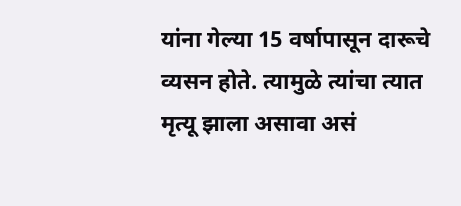यांना गेल्या 15 वर्षापासून दारूचे व्यसन होते. त्यामुळे त्यांचा त्यात मृत्यू झाला असावा असं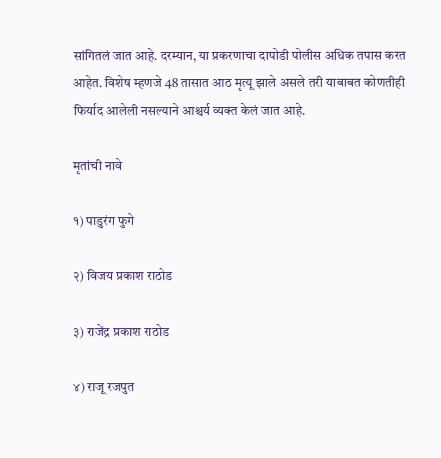सांगितलं जात आहे. दरम्यान, या प्रकरणाचा दापोडी पोलीस अधिक तपास करत आहेत. विशेष म्हणजे 48 तासात आठ मृत्यू झाले असले तरी याबाबत कोणतीही फिर्याद आलेली नसल्याने आश्चर्य व्यक्त केलं जात आहे.

मृतांची नावे

१) पाडुरंग फुगे

२) विजय प्रकाश राठोड

३) राजेंद्र प्रकाश राठोड

४) राजू रजपुत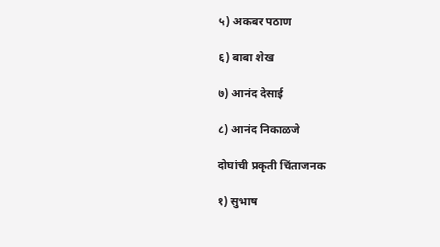५) अकबर पठाण

६) बाबा शेख

७) आनंद देसाई

८) आनंद निकाळजे

दोघांची प्रकृती चिंताजनक

१) सुभाष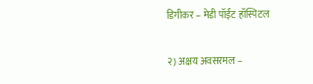डिगीकर – मेडी पॉईंट हॉस्पिटल

२) अक्षय अवसरमल –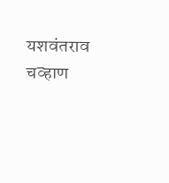यशवंतराव चव्हाण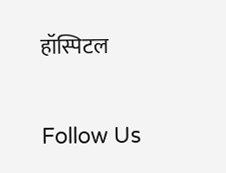हॉस्पिटल

Follow Us